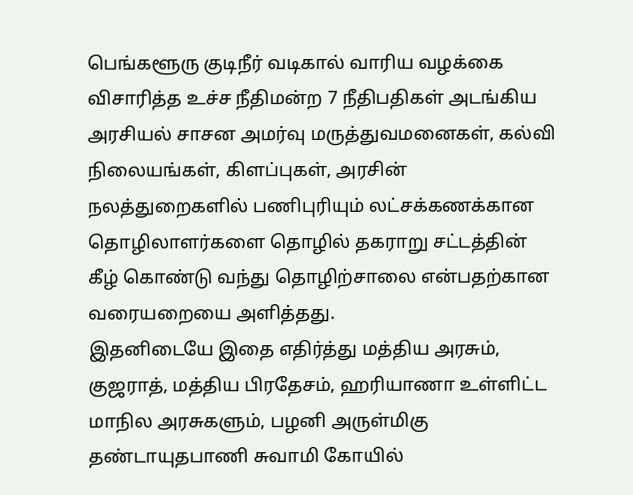பெங்களூரு குடிநீர் வடிகால் வாரிய வழக்கை விசாரித்த உச்ச நீதிமன்ற 7 நீதிபதிகள் அடங்கிய அரசியல் சாசன அமர்வு மருத்துவமனைகள், கல்வி நிலையங்கள், கிளப்புகள், அரசின் நலத்துறைகளில் பணிபுரியும் லட்சக்கணக்கான தொழிலாளர்களை தொழில் தகராறு சட்டத்தின் கீழ் கொண்டு வந்து தொழிற்சாலை என்பதற்கான வரையறையை அளித்தது.
இதனிடையே இதை எதிர்த்து மத்திய அரசும், குஜராத், மத்திய பிரதேசம், ஹரியாணா உள்ளிட்ட மாநில அரசுகளும், பழனி அருள்மிகு தண்டாயுதபாணி சுவாமி கோயில்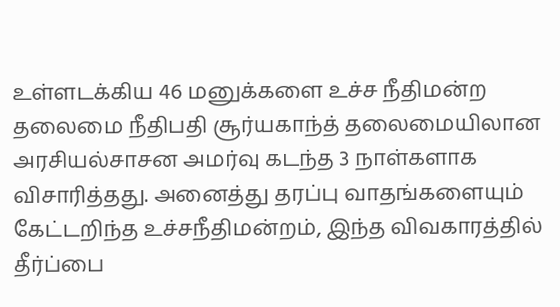உள்ளடக்கிய 46 மனுக்களை உச்ச நீதிமன்ற தலைமை நீதிபதி சூர்யகாந்த் தலைமையிலான அரசியல்சாசன அமர்வு கடந்த 3 நாள்களாக விசாரித்தது. அனைத்து தரப்பு வாதங்களையும் கேட்டறிந்த உச்சநீதிமன்றம், இந்த விவகாரத்தில் தீர்ப்பை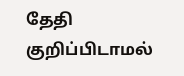தேதி குறிப்பிடாமல்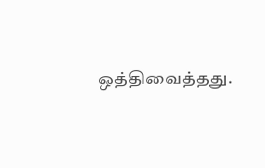ஒத்திவைத்தது.